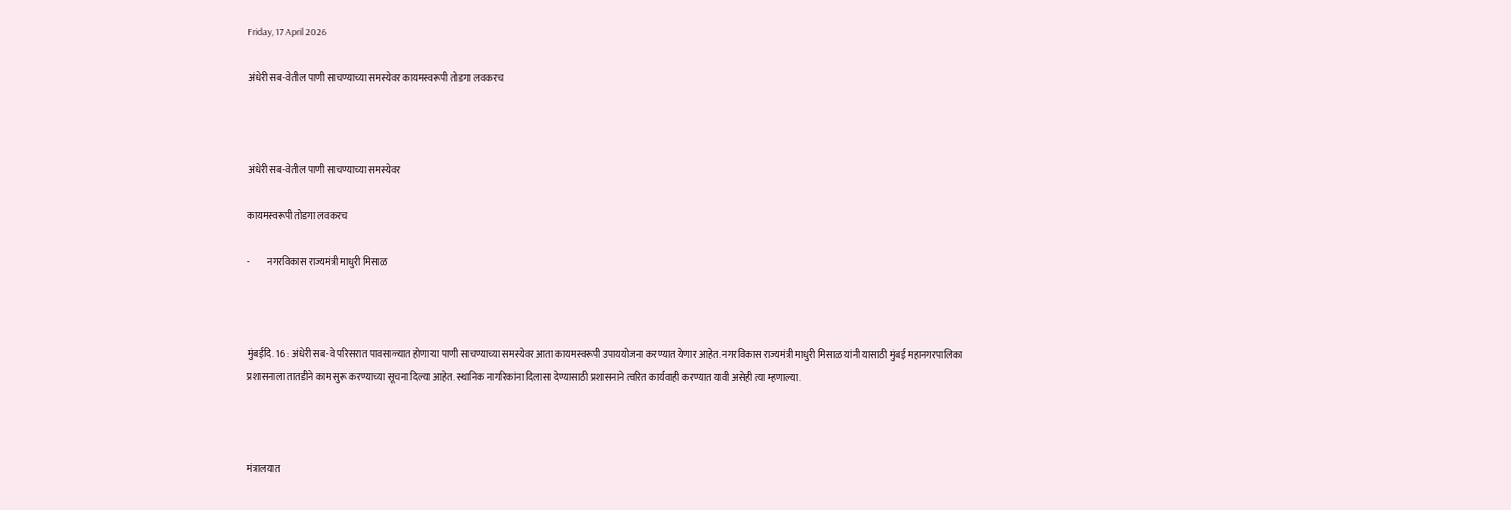Friday, 17 April 2026

अंधेरी सब-वेतील पाणी साचण्याच्या समस्येवर कायमस्वरूपी तोडगा लवकरच



अंधेरी सब-वेतील पाणी साचण्याच्या समस्येवर

कायमस्वरूपी तोडगा लवकरच

-         नगरविकास राज्यमंत्री माधुरी मिसाळ



मुंबईदि. 16 : अंधेरी सब-वे परिसरात पावसाळ्यात होणाऱ्या पाणी साचण्याच्या समस्येवर आता कायमस्वरूपी उपाययोजना करण्यात येणार आहेत. नगरविकास राज्यमंत्री माधुरी मिसाळ यांनी यासाठी मुंबई महानगरपालिका प्रशासनाला तातडीने काम सुरू करण्याच्या सूचना दिल्या आहेत. स्थानिक नागरिकांना दिलासा देण्यासाठी प्रशासनाने त्वरित कार्यवाही करण्यात यावी असेही त्या म्हणाल्या.



मंत्रालयात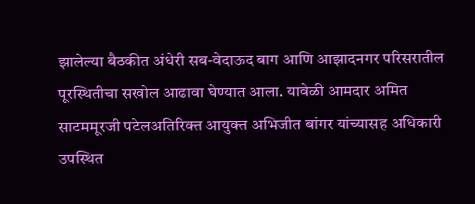झालेल्या बैठकीत अंधेरी सब-वेदाऊद बाग आणि आझादनगर परिसरातील पूरस्थितीचा सखोल आढावा घेण्यात आला. यावेळी आमदार अमित साटममूरजी पटेलअतिरिक्त आयुक्त अभिजीत बांगर यांच्यासह अधिकारी उपस्थित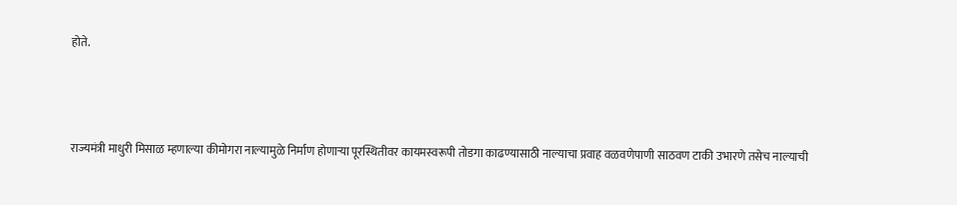होते.



राज्यमंत्री माधुरी मिसाळ म्हणाल्या कीमोगरा नाल्यामुळे निर्माण होणाऱ्या पूरस्थितीवर कायमस्वरूपी तोडगा काढण्यासाठी नाल्याचा प्रवाह वळवणेपाणी साठवण टाकी उभारणे तसेच नाल्याची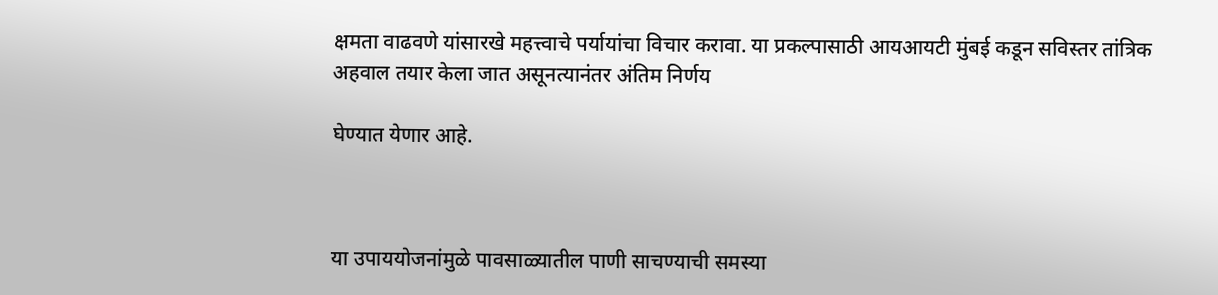क्षमता वाढवणे यांसारखे महत्त्वाचे पर्यायांचा विचार करावा. या प्रकल्पासाठी आयआयटी मुंबई कडून सविस्तर तांत्रिक अहवाल तयार केला जात असूनत्यानंतर अंतिम निर्णय

घेण्यात येणार आहे.



या उपाययोजनांमुळे पावसाळ्यातील पाणी साचण्याची समस्या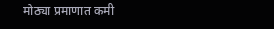मोठ्या प्रमाणात कमी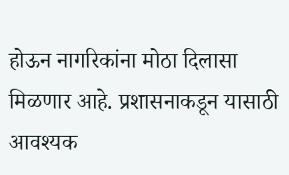होऊन नागरिकांना मोठा दिलासा मिळणार आहे. प्रशासनाकडून यासाठी आवश्यक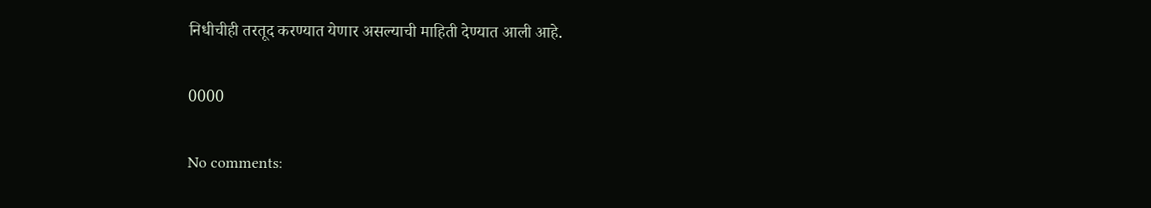निधीचीही तरतूद करण्यात येणार असल्याची माहिती देण्यात आली आहे.

0000

No comments: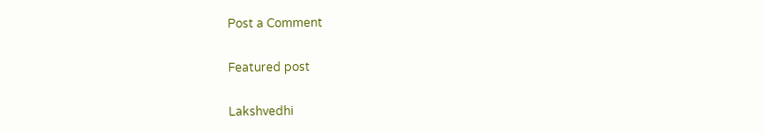Post a Comment

Featured post

Lakshvedhi